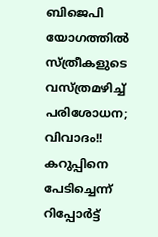ബിജെപി യോഗത്തില്‍ സ്ത്രീകളുടെ വസ്ത്രമഴിച്ച് പരിശോധന; വിവാദം!! കറുപ്പിനെ പേടിച്ചെന്ന് റിപ്പോര്‍ട്ട്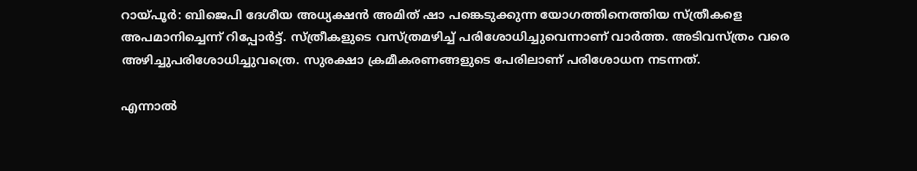റായ്പൂര്‍: ബിജെപി ദേശീയ അധ്യക്ഷന്‍ അമിത് ഷാ പങ്കെടുക്കുന്ന യോഗത്തിനെത്തിയ സ്ത്രീകളെ അപമാനിച്ചെന്ന് റിപ്പോര്‍ട്ട്. സ്ത്രീകളുടെ വസ്ത്രമഴിച്ച് പരിശോധിച്ചുവെന്നാണ് വാര്‍ത്ത. അടിവസ്ത്രം വരെ അഴിച്ചുപരിശോധിച്ചുവത്രെ. സുരക്ഷാ ക്രമീകരണങ്ങളുടെ പേരിലാണ് പരിശോധന നടന്നത്.

എന്നാല്‍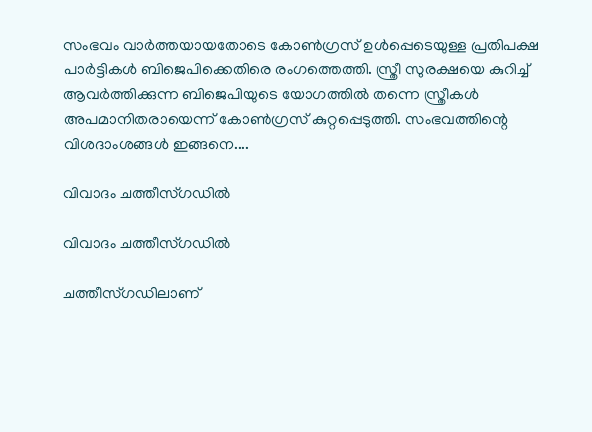സംഭവം വാര്‍ത്തയായതോടെ കോണ്‍ഗ്രസ് ഉള്‍പ്പെടെയുള്ള പ്രതിപക്ഷ പാര്‍ട്ടികള്‍ ബിജെപിക്കെതിരെ രംഗത്തെത്തി. സ്ത്രീ സുരക്ഷയെ കുറിച്ച് ആവര്‍ത്തിക്കുന്ന ബിജെപിയുടെ യോഗത്തില്‍ തന്നെ സ്ത്രീകള്‍ അപമാനിതരായെന്ന് കോണ്‍ഗ്രസ് കുറ്റപ്പെടുത്തി. സംഭവത്തിന്റെ വിശദാംശങ്ങള്‍ ഇങ്ങനെ....

വിവാദം ചത്തീസ്ഗഡില്‍

വിവാദം ചത്തീസ്ഗഡില്‍

ചത്തീസ്ഗഡിലാണ്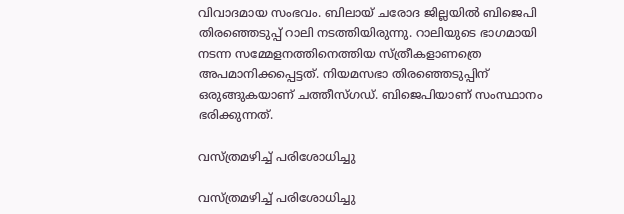വിവാദമായ സംഭവം. ബിലായ് ചരോദ ജില്ലയില്‍ ബിജെപി തിരഞ്ഞെടുപ്പ് റാലി നടത്തിയിരുന്നു. റാലിയുടെ ഭാഗമായി നടന്ന സമ്മേളനത്തിനെത്തിയ സ്ത്രീകളാണത്രെ അപമാനിക്കപ്പെട്ടത്. നിയമസഭാ തിരഞ്ഞെടുപ്പിന് ഒരുങ്ങുകയാണ് ചത്തീസ്ഗഡ്. ബിജെപിയാണ് സംസ്ഥാനം ഭരിക്കുന്നത്.

വസ്ത്രമഴിച്ച് പരിശോധിച്ചു

വസ്ത്രമഴിച്ച് പരിശോധിച്ചു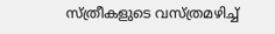സ്ത്രീകളുടെ വസ്ത്രമഴിച്ച്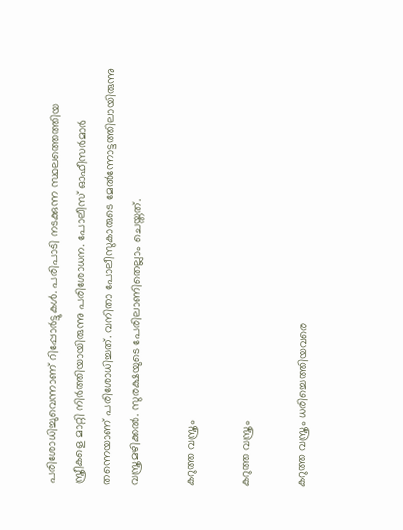പരിശോധിച്ചുവെന്നാണ് റിപ്പോര്‍ട്ടുകള്‍. പരിപാടി നടക്കുന്ന സ്ഥലത്തെത്തിയ സ്ത്രീകളെ മാറ്റി നിര്‍ത്തിയായിരുന്നു പരിശോധന. പോലീസ് ഓഫീസര്‍മാര്‍ തന്നെയാണ് പരിശോധിച്ചത്. വനിതാ പോലീസുകാരുടെ മേല്‍ന്നോട്ടത്തിലായിരുന്നു വസ്ത്രമഴിക്കല്‍. സുരക്ഷയുടെ പേരിലാണിതെല്ലാം ചെയ്തത്.

കറുത്ത വസ്ത്രം

കറുത്ത വസ്ത്രം

കറുത്ത വസ്ത്രം ധരിച്ചെത്തിയവരെ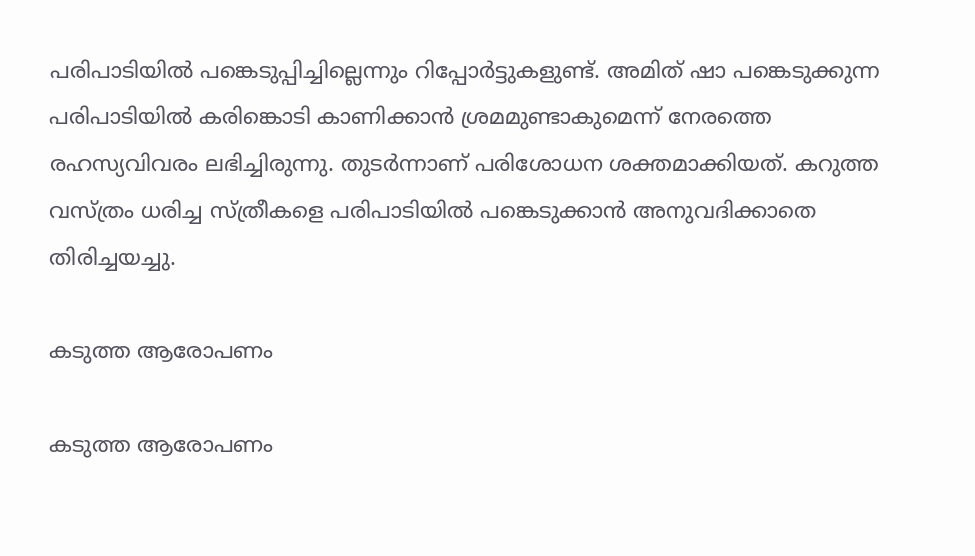പരിപാടിയില്‍ പങ്കെടുപ്പിച്ചില്ലെന്നും റിപ്പോര്‍ട്ടുകളുണ്ട്. അമിത് ഷാ പങ്കെടുക്കുന്ന പരിപാടിയില്‍ കരിങ്കൊടി കാണിക്കാന്‍ ശ്രമമുണ്ടാകുമെന്ന് നേരത്തെ രഹസ്യവിവരം ലഭിച്ചിരുന്നു. തുടര്‍ന്നാണ് പരിശോധന ശക്തമാക്കിയത്. കറുത്ത വസ്ത്രം ധരിച്ച സ്ത്രീകളെ പരിപാടിയില്‍ പങ്കെടുക്കാന്‍ അനുവദിക്കാതെ തിരിച്ചയച്ചു.

കടുത്ത ആരോപണം

കടുത്ത ആരോപണം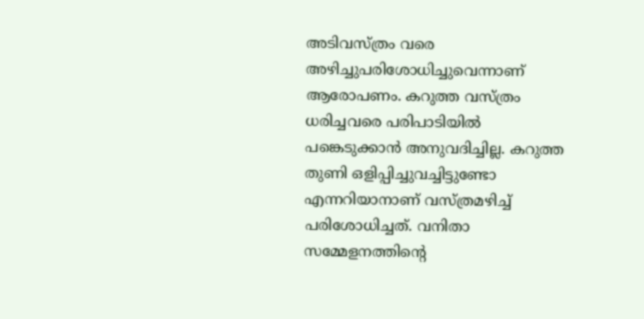അടിവസ്ത്രം വരെ അഴിച്ചുപരിശോധിച്ചുവെന്നാണ് ആരോപണം. കറുത്ത വസ്ത്രം ധരിച്ചവരെ പരിപാടിയില്‍ പങ്കെടുക്കാന്‍ അനുവദിച്ചില്ല. കറുത്ത തുണി ഒളിപ്പിച്ചുവച്ചിട്ടുണ്ടോ എന്നറിയാനാണ് വസ്ത്രമഴിച്ച് പരിശോധിച്ചത്. വനിതാ സമ്മേളനത്തിന്റെ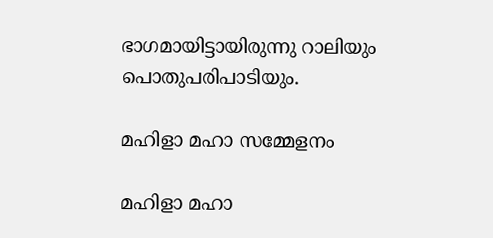ഭാഗമായിട്ടായിരുന്നു റാലിയും പൊതുപരിപാടിയും.

മഹിളാ മഹാ സമ്മേളനം

മഹിളാ മഹാ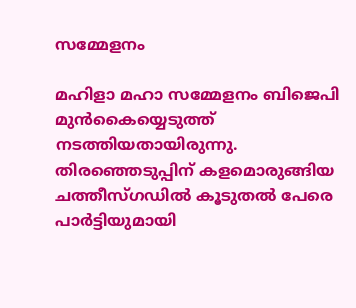സമ്മേളനം

മഹിളാ മഹാ സമ്മേളനം ബിജെപി മുന്‍കൈയ്യെടുത്ത് നടത്തിയതായിരുന്നു. തിരഞ്ഞെടുപ്പിന് കളമൊരുങ്ങിയ ചത്തീസ്ഗഡില്‍ കൂടുതല്‍ പേരെ പാര്‍ട്ടിയുമായി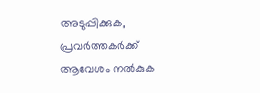അടുപ്പിക്കുക, പ്രവര്‍ത്തകര്‍ക്ക് ആവേശം നല്‍കുക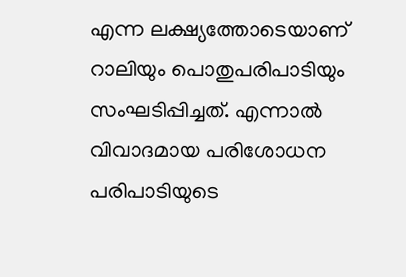എന്ന ലക്ഷ്യത്തോടെയാണ് റാലിയും പൊതുപരിപാടിയും സംഘടിപ്പിച്ചത്. എന്നാല്‍ വിവാദമായ പരിശോധന പരിപാടിയുടെ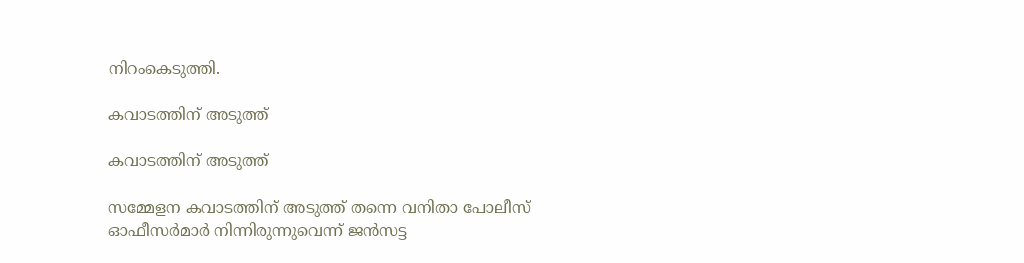നിറംകെടുത്തി.

കവാടത്തിന് അടുത്ത്

കവാടത്തിന് അടുത്ത്

സമ്മേളന കവാടത്തിന് അടുത്ത് തന്നെ വനിതാ പോലീസ് ഓഫീസര്‍മാര്‍ നിന്നിരുന്നുവെന്ന് ജന്‍സട്ട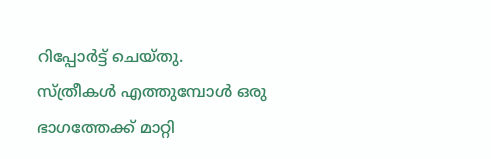റിപ്പോര്‍ട്ട് ചെയ്തു. സ്ത്രീകള്‍ എത്തുമ്പോള്‍ ഒരു ഭാഗത്തേക്ക് മാറ്റി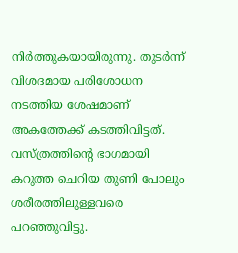നിര്‍ത്തുകയായിരുന്നു. തുടര്‍ന്ന് വിശദമായ പരിശോധന നടത്തിയ ശേഷമാണ് അകത്തേക്ക് കടത്തിവിട്ടത്. വസ്ത്രത്തിന്റെ ഭാഗമായി കറുത്ത ചെറിയ തുണി പോലും ശരീരത്തിലുള്ളവരെ പറഞ്ഞുവിട്ടു.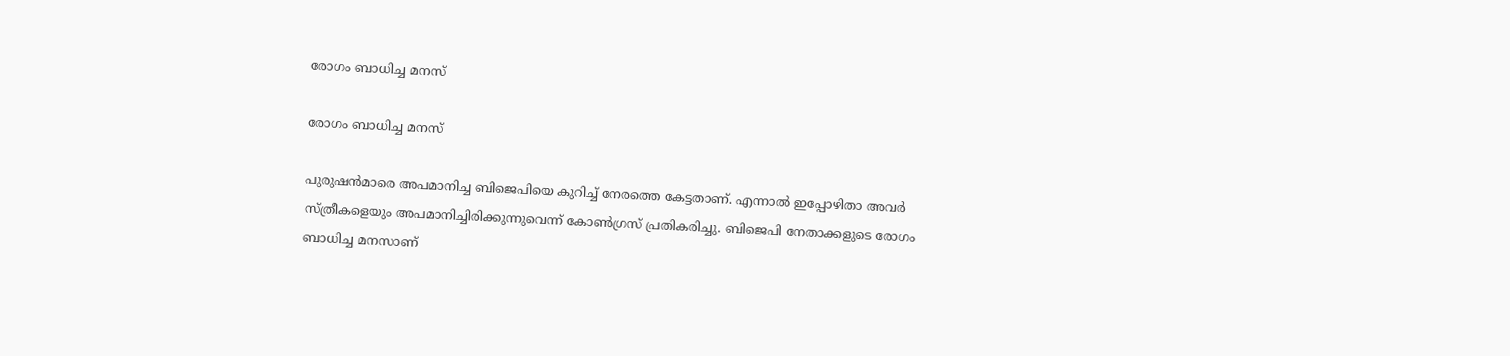രോഗം ബാധിച്ച മനസ്

രോഗം ബാധിച്ച മനസ്

പുരുഷന്‍മാരെ അപമാനിച്ച ബിജെപിയെ കുറിച്ച് നേരത്തെ കേട്ടതാണ്. എന്നാല്‍ ഇപ്പോഴിതാ അവര്‍ സ്ത്രീകളെയും അപമാനിച്ചിരിക്കുന്നുവെന്ന് കോണ്‍ഗ്രസ് പ്രതികരിച്ചു. ബിജെപി നേതാക്കളുടെ രോഗം ബാധിച്ച മനസാണ്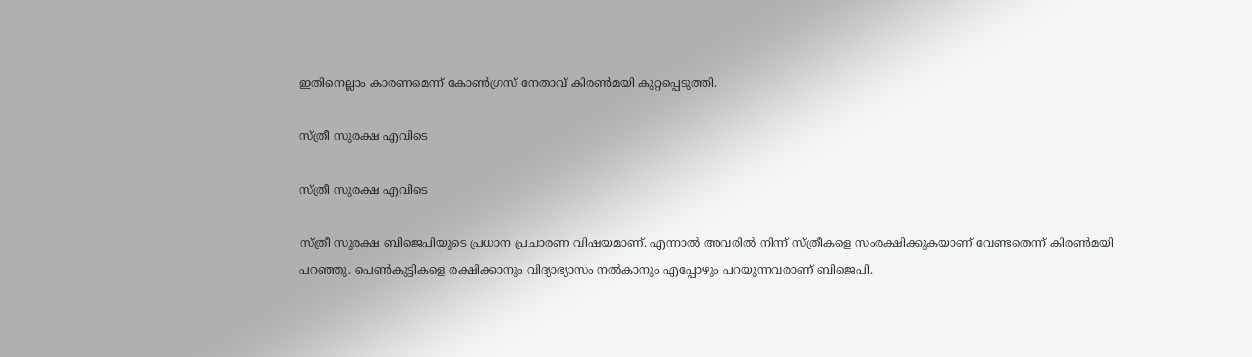ഇതിനെല്ലാം കാരണമെന്ന് കോണ്‍ഗ്രസ് നേതാവ് കിരണ്‍മയി കുറ്റപ്പെടുത്തി.

സ്ത്രീ സുരക്ഷ എവിടെ

സ്ത്രീ സുരക്ഷ എവിടെ

സ്ത്രീ സുരക്ഷ ബിജെപിയുടെ പ്രധാന പ്രചാരണ വിഷയമാണ്. എന്നാല്‍ അവരില്‍ നിന്ന് സ്ത്രീകളെ സംരക്ഷിക്കുകയാണ് വേണ്ടതെന്ന് കിരണ്‍മയി പറഞ്ഞു. പെണ്‍കുട്ടികളെ രക്ഷിക്കാനും വിദ്യാഭ്യാസം നല്‍കാനും എപ്പോഴും പറയുന്നവരാണ് ബിജെപി.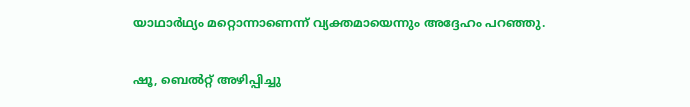യാഥാര്‍ഥ്യം മറ്റൊന്നാണെന്ന് വ്യക്തമായെന്നും അദ്ദേഹം പറഞ്ഞു.

ഷൂ, ബെല്‍റ്റ് അഴിപ്പിച്ചു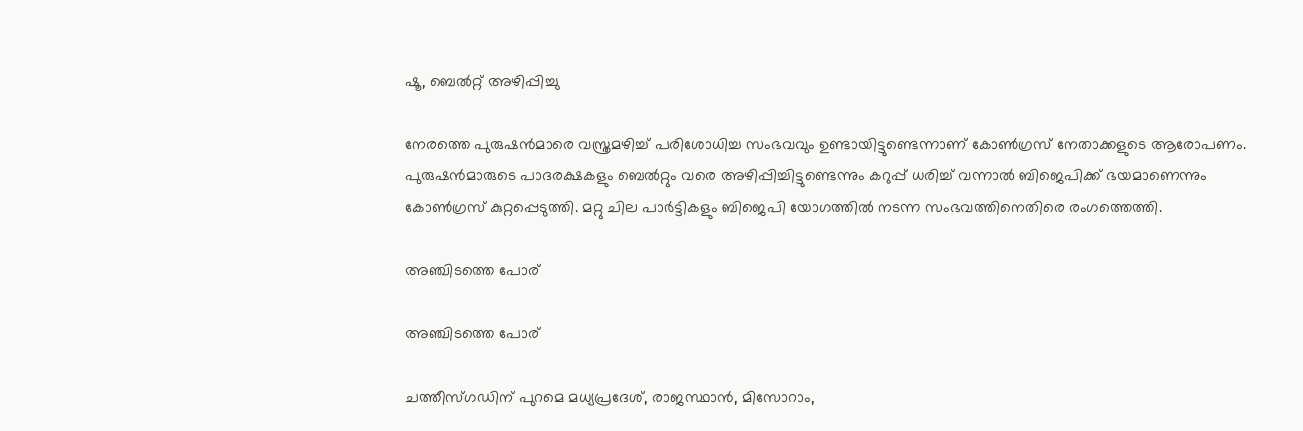ഷൂ, ബെല്‍റ്റ് അഴിപ്പിച്ചു

നേരത്തെ പുരുഷന്‍മാരെ വസ്ത്രമഴിച്ച് പരിശോധിച്ച സംഭവവും ഉണ്ടായിട്ടുണ്ടെന്നാണ് കോണ്‍ഗ്രസ് നേതാക്കളുടെ ആരോപണം. പുരുഷന്‍മാരുടെ പാദരക്ഷകളും ബെല്‍റ്റും വരെ അഴിപ്പിച്ചിട്ടുണ്ടെന്നും കറുപ്പ് ധരിച്ച് വന്നാല്‍ ബിജെപിക്ക് ഭയമാണെന്നും കോണ്‍ഗ്രസ് കുറ്റപ്പെടുത്തി. മറ്റു ചില പാര്‍ട്ടികളും ബിജെപി യോഗത്തില്‍ നടന്ന സംഭവത്തിനെതിരെ രംഗത്തെത്തി.

അഞ്ചിടത്തെ പോര്

അഞ്ചിടത്തെ പോര്

ചത്തീസ്ഗഡിന് പുറമെ മധ്യപ്രദേശ്, രാജസ്ഥാന്‍, മിസോറാം,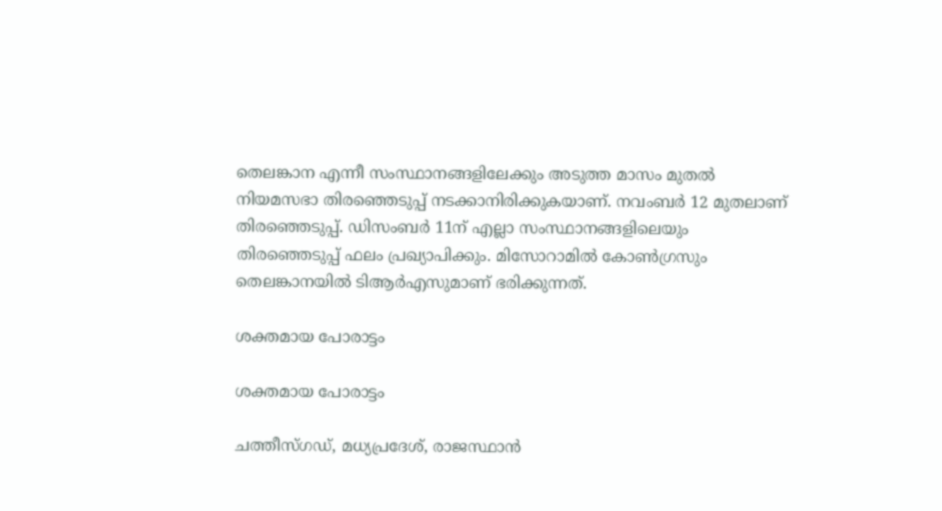തെലങ്കാന എന്നീ സംസ്ഥാനങ്ങളിലേക്കും അടുത്ത മാസം മുതല്‍ നിയമസഭാ തിരഞ്ഞെടുപ്പ് നടക്കാനിരിക്കുകയാണ്. നവംബര്‍ 12 മുതലാണ് തിരഞ്ഞെടുപ്പ്. ഡിസംബര്‍ 11ന് എല്ലാ സംസ്ഥാനങ്ങളിലെയും തിരഞ്ഞെടുപ്പ് ഫലം പ്രഖ്യാപിക്കും. മിസോറാമില്‍ കോണ്‍ഗ്രസും തെലങ്കാനയില്‍ ടിആര്‍എസുമാണ് ഭരിക്കുന്നത്.

ശക്തമായ പോരാട്ടം

ശക്തമായ പോരാട്ടം

ചത്തീസ്ഗഡ്, മധ്യപ്രദേശ്, രാജസ്ഥാന്‍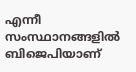എന്നീ സംസ്ഥാനങ്ങളില്‍ ബിജെപിയാണ്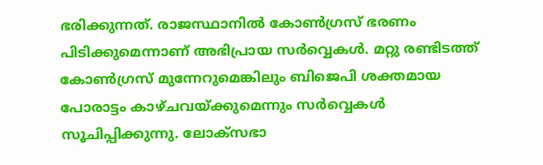ഭരിക്കുന്നത്. രാജസ്ഥാനില്‍ കോണ്‍ഗ്രസ് ഭരണം പിടിക്കുമെന്നാണ് അഭിപ്രായ സര്‍വ്വെകള്‍. മറ്റു രണ്ടിടത്ത് കോണ്‍ഗ്രസ് മുന്നേറുമെങ്കിലും ബിജെപി ശക്തമായ പോരാട്ടം കാഴ്ചവയ്ക്കുമെന്നും സര്‍വ്വെകള്‍ സൂചിപ്പിക്കുന്നു. ലോക്‌സഭാ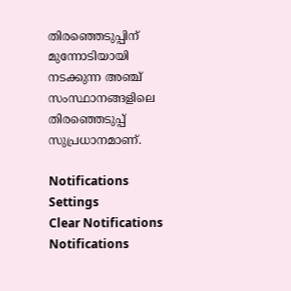തിരഞ്ഞെടുപ്പിന് മുന്നോടിയായി നടക്കുന്ന അഞ്ച് സംസ്ഥാനങ്ങളിലെ തിരഞ്ഞെടുപ്പ് സുപ്രധാനമാണ്.

Notifications
Settings
Clear Notifications
Notifications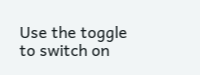Use the toggle to switch on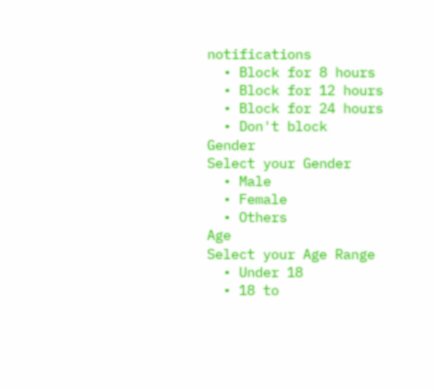notifications
  • Block for 8 hours
  • Block for 12 hours
  • Block for 24 hours
  • Don't block
Gender
Select your Gender
  • Male
  • Female
  • Others
Age
Select your Age Range
  • Under 18
  • 18 to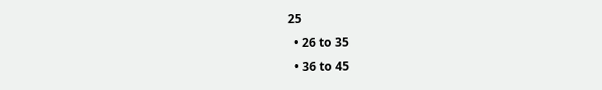25
  • 26 to 35
  • 36 to 45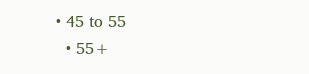• 45 to 55
  • 55+